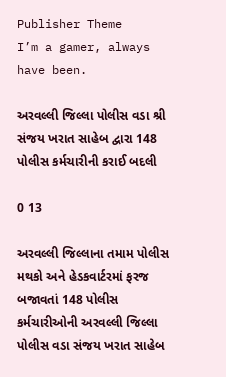Publisher Theme
I’m a gamer, always have been.

અરવલ્લી જિલ્લા પોલીસ વડા શ્રી સંજય ખરાત સાહેબ દ્વારા 148 પોલીસ કર્મચારીની કરાઈ બદલી

0 13

અરવલ્લી જિલ્લાના તમામ પોલીસ મથકો અને હેડકવાર્ટરમાં ફરજ બજાવતાં 148 પોલીસ કર્મચારીઓની અરવલ્લી જિલ્લા પોલીસ વડા સંજય ખરાત સાહેબ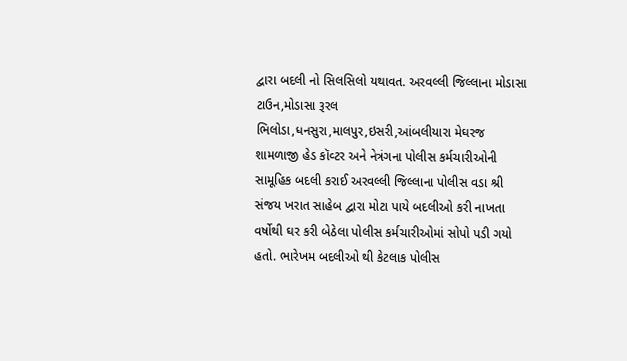દ્વારા બદલી નો સિલસિલો યથાવત. અરવલ્લી જિલ્લાના મોડાસા ટાઉન,મોડાસા રૂરલ ભિલોડા,ધનસુરા,માલપુર,ઇસરી,આંબલીયારા મેઘરજ શામળાજી હેડ કૉવ્ટર અને નેત્રંગના પોલીસ કર્મચારીઓની સામૂહિક બદલી કરાઈ અરવલ્લી જિલ્લાના પોલીસ વડા શ્રી સંજય ખરાત સાહેબ દ્વારા મોટા પાયે બદલીઓ કરી નાખતા વર્ષોથી ઘર કરી બેઠેલા પોલીસ કર્મચારીઓમાં સોપો પડી ગયો હતો. ભારેખમ બદલીઓ થી કેટલાક પોલીસ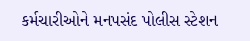કર્મચારીઓને મનપસંદ પોલીસ સ્ટેશન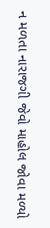ન મળતા નારાજગી જેવો માહોલ જોવા મળ્યો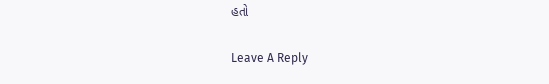હતો

Leave A Reply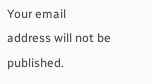Your email address will not be published.